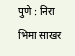पुणे : निरा भिमा साखर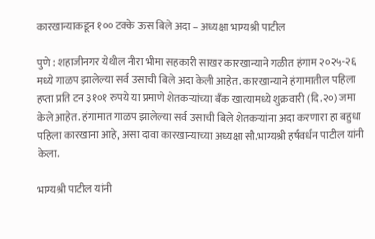कारखान्याकडून १०० टक्के ऊस बिले अदा – अध्यक्षा भाग्यश्री पाटील

पुणे : शहाजीनगर येथील नीरा भीमा सहकारी साखर कारखान्याने गळीत हंगाम २०२५-२६ मध्ये गाळप झालेल्या सर्व उसाची बिले अदा केली आहेत. कारखान्याने हंगामातील पहिला हप्ता प्रति टन ३१०१ रुपये या प्रमाणे शेतकऱ्यांच्या बँक खात्यामध्ये शुक्रवारी (दि.२०) जमा केले आहेत. हंगामात गाळप झालेल्या सर्व उसाची बिले शेतकऱ्यांना अदा करणारा हा बहुधा पहिला कारखाना आहे, असा दावा कारखान्याच्या अध्यक्षा सौ.भाग्यश्री हर्षवर्धन पाटील यांनी केला.

भाग्यश्री पाटील यांनी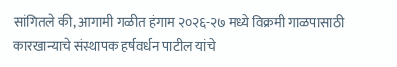सांगितले की, आगामी गळीत हंगाम २०२६-२७ मध्ये विक्रमी गाळपासाठी कारखान्याचे संस्थापक हर्षवर्धन पाटील यांचे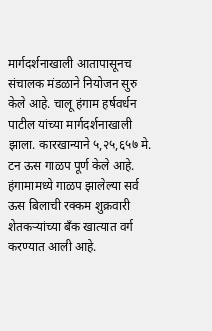मार्गदर्शनाखाली आतापासूनच संचालक मंडळाने नियोजन सुरु केले आहे. चालू हंगाम हर्षवर्धन पाटील यांच्या मार्गदर्शनाखाली झाला. कारखान्याने ५,२५,६५७ मे. टन ऊस गाळप पूर्ण केले आहे. हंगामामध्ये गाळप झालेल्या सर्व ऊस बिलाची रक्कम शुक्रवारी शेतकऱ्यांच्या बँक खात्यात वर्ग करण्यात आली आहे.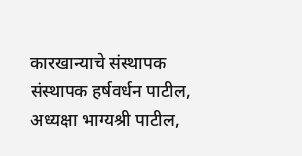कारखान्याचे संस्थापक संस्थापक हर्षवर्धन पाटील, अध्यक्षा भाग्यश्री पाटील,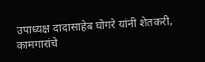उपाध्यक्ष दादासाहेब घोगरे यांनी शेतकरी, कामगारांचे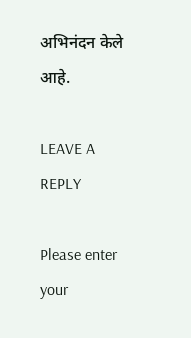अभिनंदन केले आहे.

LEAVE A REPLY

Please enter your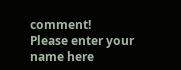comment!
Please enter your name here